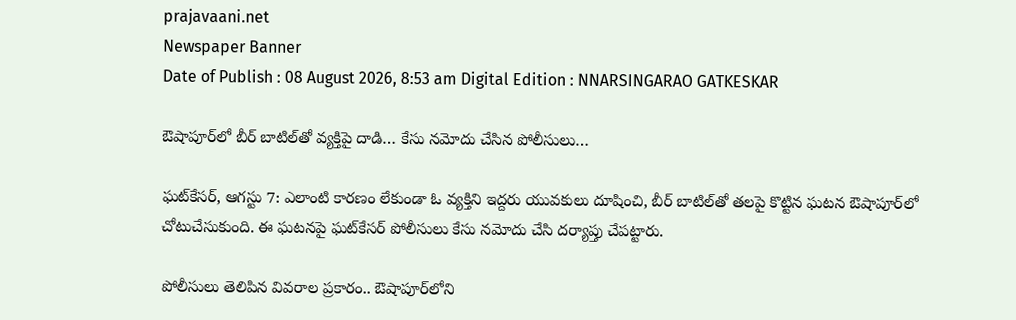prajavaani.net
Newspaper Banner
Date of Publish : 08 August 2026, 8:53 am Digital Edition : NNARSINGARAO GATKESKAR

ఔషాపూర్‌లో బీర్‌ బాటిల్‌తో వ్యక్తిపై దాడి… కేసు నమోదు చేసిన పోలీసులు…

ఘట్‌కేసర్, ఆగస్టు 7: ఎలాంటి కారణం లేకుండా ఓ వ్యక్తిని ఇద్దరు యువకులు దూషించి, బీర్‌ బాటిల్‌తో తలపై కొట్టిన ఘటన ఔషాపూర్‌లో చోటుచేసుకుంది. ఈ ఘటనపై ఘట్‌కేసర్‌ పోలీసులు కేసు నమోదు చేసి దర్యాప్తు చేపట్టారు.

పోలీసులు తెలిపిన వివరాల ప్రకారం.. ఔషాపూర్‌లోని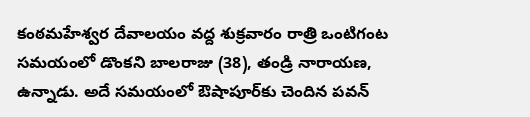కంఠమహేశ్వర దేవాలయం వద్ద శుక్రవారం రాత్రి ఒంటిగంట సమయంలో డొంకని బాలరాజు (38), తండ్రి నారాయణ, ఉన్నాడు. అదే సమయంలో ఔషాపూర్‌కు చెందిన పవన్‌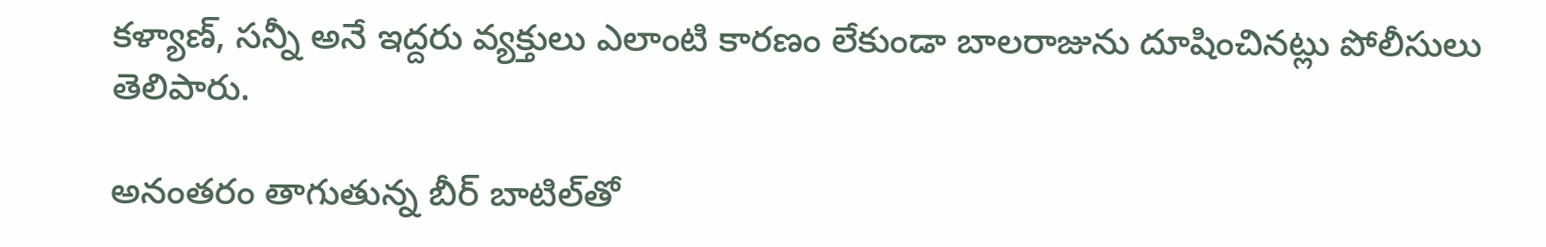కళ్యాణ్‌, సన్నీ అనే ఇద్దరు వ్యక్తులు ఎలాంటి కారణం లేకుండా బాలరాజును దూషించినట్లు పోలీసులు తెలిపారు.

అనంతరం తాగుతున్న బీర్‌ బాటిల్‌తో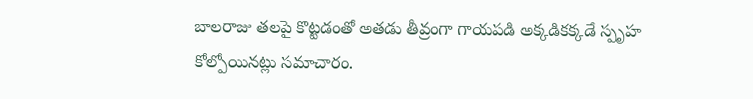బాలరాజు తలపై కొట్టడంతో అతడు తీవ్రంగా గాయపడి అక్కడికక్కడే స్పృహ కోల్పోయినట్లు సమాచారం.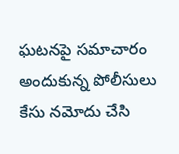ఘటనపై సమాచారం అందుకున్న పోలీసులు కేసు నమోదు చేసి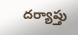దర్యాప్తు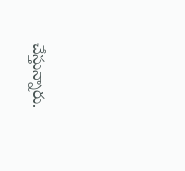చేస్తున్నారు.